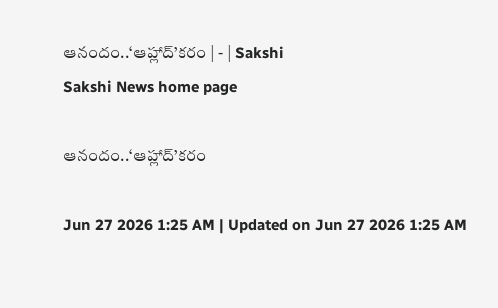ఆనందం..‘ఆహ్లాద్‌’కరం | - | Sakshi
Sakshi News home page

ఆనందం..‘ఆహ్లాద్‌’కరం

Jun 27 2026 1:25 AM | Updated on Jun 27 2026 1:25 AM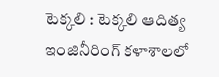టెక్కలి : టెక్కలి ఆదిత్య ఇంజినీరింగ్‌ కళాశాలలో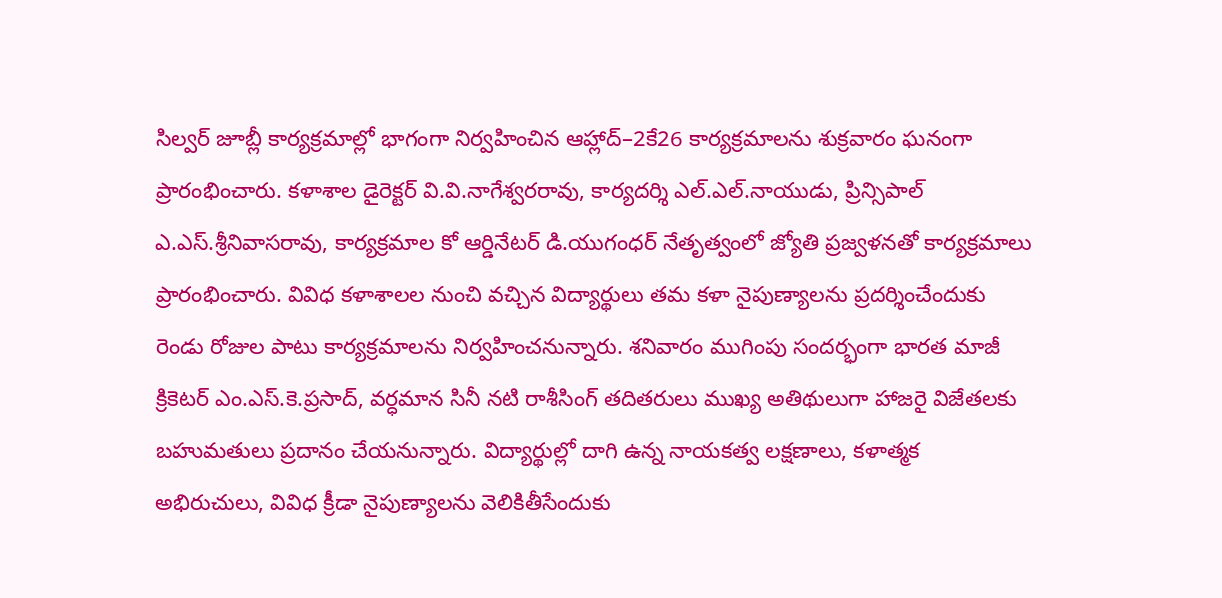సిల్వర్‌ జూబ్లీ కార్యక్రమాల్లో భాగంగా నిర్వహించిన ఆహ్లాద్‌–2కే26 కార్యక్రమాలను శుక్రవారం ఘనంగా ప్రారంభించారు. కళాశాల డైరెక్టర్‌ వి.వి.నాగేశ్వరరావు, కార్యదర్శి ఎల్‌.ఎల్‌.నాయుడు, ప్రిన్సిపాల్‌ ఎ.ఎస్‌.శ్రీనివాసరావు, కార్యక్రమాల కో ఆర్డినేటర్‌ డి.యుగంధర్‌ నేతృత్వంలో జ్యోతి ప్రజ్వళనతో కార్యక్రమాలు ప్రారంభించారు. వివిధ కళాశాలల నుంచి వచ్చిన విద్యార్థులు తమ కళా నైపుణ్యాలను ప్రదర్శించేందుకు రెండు రోజుల పాటు కార్యక్రమాలను నిర్వహించనున్నారు. శనివారం ముగింపు సందర్భంగా భారత మాజీ క్రికెటర్‌ ఎం.ఎస్‌.కె.ప్రసాద్‌, వర్ధమాన సినీ నటి రాశీసింగ్‌ తదితరులు ముఖ్య అతిథులుగా హాజరై విజేతలకు బహుమతులు ప్రదానం చేయనున్నారు. విద్యార్థుల్లో దాగి ఉన్న నాయకత్వ లక్షణాలు, కళాత్మక అభిరుచులు, వివిధ క్రీడా నైపుణ్యాలను వెలికితీసేందుకు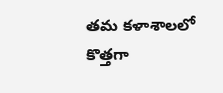తమ కళాశాలలో కొత్తగా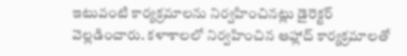ఇటువంటి కార్యక్రమాలను నిర్వహించినట్లు డైరెక్టర్‌ వెల్లడించారు. కళాశాలలో నిర్వహించిన ఆహ్లాద్‌ కార్యక్రమాలతో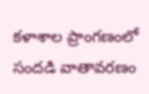కళాశాల ప్రాంగణంలో సందడి వాతావరణం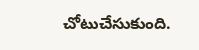చోటుచేసుకుంది.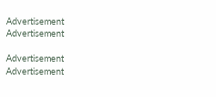Advertisement
Advertisement

Advertisement
Advertisement